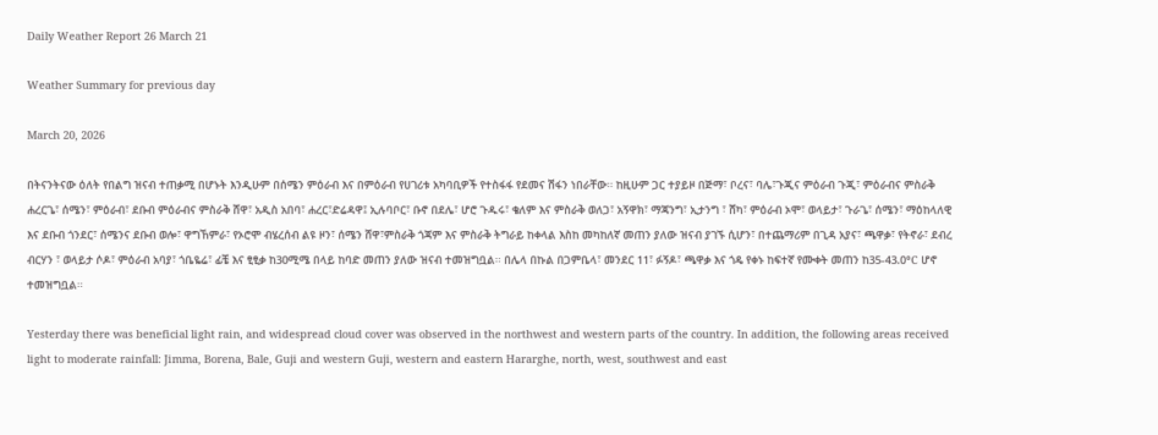Daily Weather Report 26 March 21

Weather Summary for previous day

March 20, 2026

በትናንትናው ዕለት የበልግ ዝናብ ተጠቃሚ በሆኑት እንዲሁም በሰሜን ምዕራብ እና በምዕራብ የሀገሪቱ አካባቢዎች የተስፋፋ የደመና ሽፋን ነበራቸው፡፡ ከዚሁም ጋር ተያይዞ በጅማ፣ ቦረና፣ ባሌ፣ጉጂና ምዕራብ ጉጂ፣ ምዕራብና ምስራቅ ሐረርጌ፣ ሰሜን፣ ምዕራብ፣ ደቡብ ምዕራብና ምስራቅ ሸዋ፣ አዲስ አበባ፣ ሐረር፣ድሬዳዋ፤ ኢሉባቦር፣ ቡኖ በደሌ፣ ሆሮ ጉዱሩ፣ ቄለም እና ምስራቅ ወለጋ፣ አኝዋክ፣ ማጃንግ፣ ኢታንግ ፣ ሸካ፣ ምዕራብ ኦሞ፣ ወላይታ፣ ጉራጌ፣ ሰሜን፣ ማዕከላለዊ እና ደቡብ ጎንደር፣ ሰሜንና ደቡብ ወሎ፣ ዋግኸምራ፣ የኦሮሞ ብሄረሰብ ልዩ ዞን፣ ሰሜን ሸዋ፣ምስራቅ ጎጃም እና ምስራቅ ትግራይ ከቀላል እስከ መካከለኛ መጠን ያለው ዝናብ ያገኙ ሲሆን፣ በተጨማሪም በጊዳ አያና፣ ጫዋቃ፣ የትኖራ፣ ደብረ ብርሃን ፣ ወላይታ ሶዶ፣ ምዕራብ አባያ፣ ጎቤዬሬ፣ ፊቼ እና ፂፂቃ ከ30ሚሜ በላይ ከባድ መጠን ያለው ዝናብ ተመዝግቧል፡፡ በሌላ በኩል በጋምቤላ፣ መንደር 11፣ ፉኝዶ፣ ጫዋቃ እና ጎዴ የቀኑ ከፍተኛ የሙቀት መጠን ከ35-43.0°C ሆኖ ተመዝግቧል፡፡

Yesterday there was beneficial light rain, and widespread cloud cover was observed in the northwest and western parts of the country. In addition, the following areas received light to moderate rainfall: Jimma, Borena, Bale, Guji and western Guji, western and eastern Hararghe, north, west, southwest and east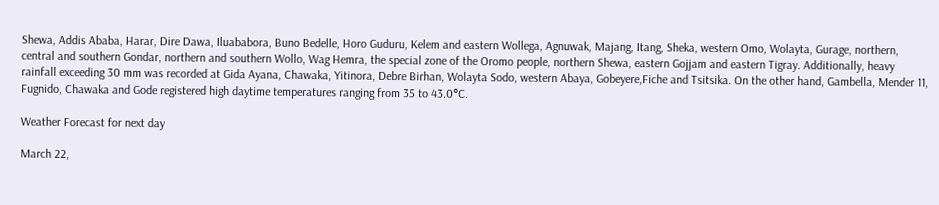Shewa, Addis Ababa, Harar, Dire Dawa, Iluababora, Buno Bedelle, Horo Guduru, Kelem and eastern Wollega, Agnuwak, Majang, Itang, Sheka, western Omo, Wolayta, Gurage, northern, central and southern Gondar, northern and southern Wollo, Wag Hemra, the special zone of the Oromo people, northern Shewa, eastern Gojjam and eastern Tigray. Additionally, heavy rainfall exceeding 30 mm was recorded at Gida Ayana, Chawaka, Yitinora, Debre Birhan, Wolayta Sodo, western Abaya, Gobeyere,Fiche and Tsitsika. On the other hand, Gambella, Mender 11, Fugnido, Chawaka and Gode registered high daytime temperatures ranging from 35 to 43.0°C.

Weather Forecast for next day

March 22,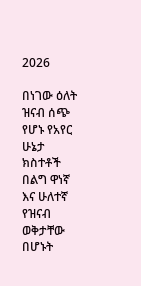2026

በነገው ዕለት ዝናብ ሰጭ የሆኑ የአየር ሁኔታ ክስተቶች በልግ ዋነኛ እና ሁለተኛ የዝናብ ወቅታቸው በሆኑት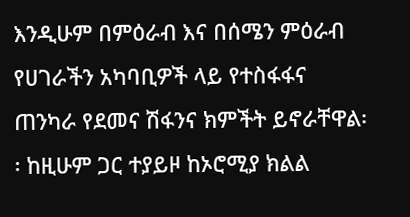እንዲሁም በምዕራብ እና በሰሜን ምዕራብ የሀገራችን አካባቢዎች ላይ የተስፋፋና ጠንካራ የደመና ሽፋንና ክምችት ይኖራቸዋል፡፡ ከዚሁም ጋር ተያይዞ ከኦሮሚያ ክልል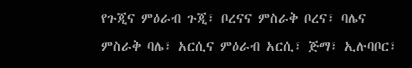የጉጂና ምዕራብ ጉጂ፣ ቦረናና ምስራቅ ቦረና፣ ባሌና ምስራቅ ባሌ፣ አርሲና ምዕራብ አርሲ፣ ጅማ፣ ኢሉባቦር፣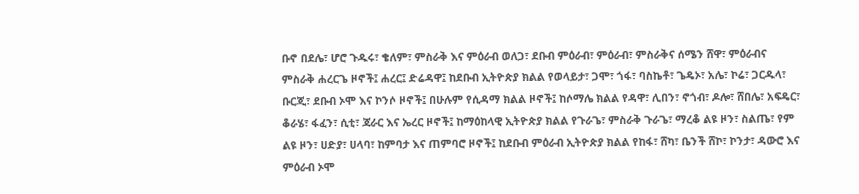ቡኖ በደሌ፣ ሆሮ ጉዱሩ፣ ቄለም፣ ምስራቅ እና ምዕራብ ወለጋ፣ ደቡብ ምዕራብ፣ ምዕራብ፣ ምስራቅና ሰሜን ሸዋ፣ ምዕራብና ምስራቅ ሐረርጌ ዞኖች፤ ሐረር፤ ድሬዳዋ፤ ከደቡብ ኢትዮጵያ ክልል የወላይታ፣ ጋሞ፣ ጎፋ፣ ባስኬቶ፣ ጌዴኦ፣ አሌ፣ ኮሬ፣ ጋርዱላ፣ ቡርጂ፣ ደቡብ ኦሞ እና ኮንሶ ዞኖች፤ በሁሉም የሲዳማ ክልል ዞኖች፤ ከሶማሌ ክልል የዳዋ፣ ሊበን፣ ኖጎብ፣ ዶሎ፣ ሸበሌ፣ አፍዴር፣ ቆራሄ፣ ፋፈን፣ ሲቲ፣ ጃራር እና ኤረር ዞኖች፤ ከማዕከላዊ ኢትዮጵያ ክልል የጉራጌ፣ ምስራቅ ጉራጌ፣ ማረቆ ልዩ ዞን፣ ስልጤ፣ የም ልዩ ዞን፣ ሀድያ፣ ሀላባ፣ ከምባታ እና ጠምባሮ ዞኖች፤ ከደቡብ ምዕራብ ኢትዮጵያ ክልል የከፋ፣ ሸካ፣ ቤንች ሸኮ፣ ኮንታ፣ ዳውሮ እና ምዕራብ ኦሞ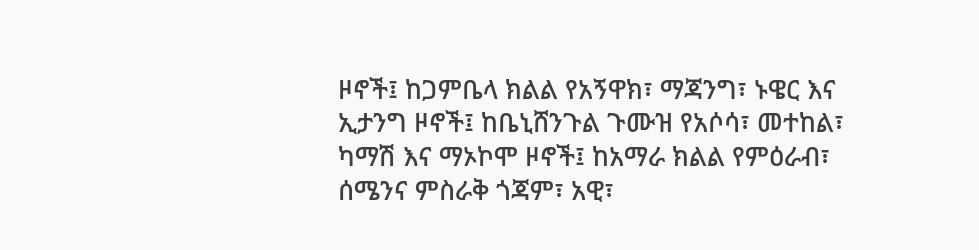ዞኖች፤ ከጋምቤላ ክልል የአኝዋክ፣ ማጃንግ፣ ኑዌር እና ኢታንግ ዞኖች፤ ከቤኒሸንጉል ጉሙዝ የአሶሳ፣ መተከል፣ ካማሽ እና ማኦኮሞ ዞኖች፤ ከአማራ ክልል የምዕራብ፣ ሰሜንና ምስራቅ ጎጃም፣ አዊ፣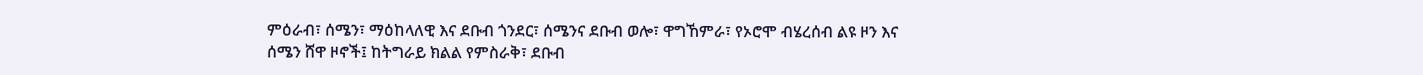ምዕራብ፣ ሰሜን፣ ማዕከላለዊ እና ደቡብ ጎንደር፣ ሰሜንና ደቡብ ወሎ፣ ዋግኸምራ፣ የኦሮሞ ብሄረሰብ ልዩ ዞን እና ሰሜን ሸዋ ዞኖች፤ ከትግራይ ክልል የምስራቅ፣ ደቡብ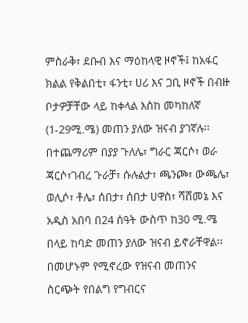ምስራቅ፣ ደቡብ እና ማዕከላዊ ዞኖች፤ ከአፋር ክልል የቅልበቲ፣ ፋንቲ፣ ሀሪ እና ጋቢ ዞኖች በብዙ ቦታዎቻቸው ላይ ከቀላል እስከ መካከለኛ (1-29ሚ.ሜ) መጠን ያለው ዝናብ ያገኛሉ፡፡ በተጨማሪም በያያ ጉለሌ፣ ግራር ጃርሶ፣ ወራ ጃርሶ፣ገብረ ጉራቻ፣ ሱሉልታ፣ ጫንጮ፣ ውጫሌ፣ ወሊሶ፣ ቶሌ፣ ሰበታ፣ ሰበታ ሀዋስ፣ ሻሸመኔ እና አዲስ አበባ በ24 ሰዓት ውስጥ ከ30 ሚ.ሜ በላይ ከባድ መጠን ያለው ዝናብ ይኖራቸዋል፡፡ በመሆኑም የሚኖረው የዝናብ መጠንና ስርጭት የበልግ የግብርና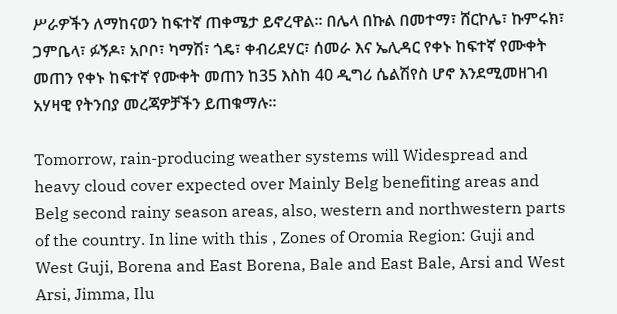ሥራዎችን ለማከናወን ከፍተኛ ጠቀሜታ ይኖረዋል፡፡ በሌላ በኩል በመተማ፣ ሸርኮሌ፣ ኩምሩክ፣ ጋምቤላ፣ ፉኝዶ፣ አቦቦ፣ ካማሽ፣ ጎዴ፣ ቀብሪደሃር፣ ሰመራ እና ኤሊዳር የቀኑ ከፍተኛ የሙቀት መጠን የቀኑ ከፍተኛ የሙቀት መጠን ከ35 እስከ 40 ዲግሪ ሴልሽየስ ሆኖ እንደሚመዘገብ አሃዛዊ የትንበያ መረጃዎቻችን ይጠቁማሉ።

Tomorrow, rain-producing weather systems will Widespread and heavy cloud cover expected over Mainly Belg benefiting areas and Belg second rainy season areas, also, western and northwestern parts of the country. In line with this , Zones of Oromia Region: Guji and West Guji, Borena and East Borena, Bale and East Bale, Arsi and West Arsi, Jimma, Ilu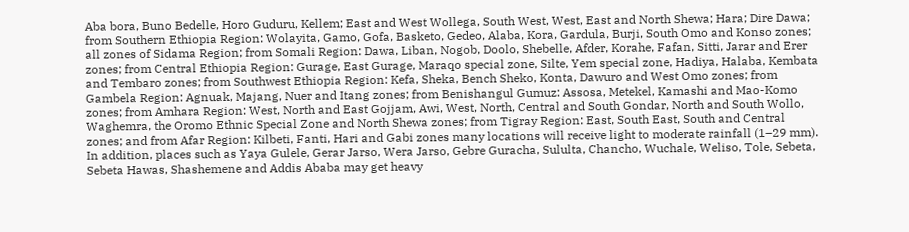Aba bora, Buno Bedelle, Horo Guduru, Kellem; East and West Wollega, South West, West, East and North Shewa; Hara; Dire Dawa; from Southern Ethiopia Region: Wolayita, Gamo, Gofa, Basketo, Gedeo, Alaba, Kora, Gardula, Burji, South Omo and Konso zones; all zones of Sidama Region; from Somali Region: Dawa, Liban, Nogob, Doolo, Shebelle, Afder, Korahe, Fafan, Sitti, Jarar and Erer zones; from Central Ethiopia Region: Gurage, East Gurage, Maraqo special zone, Silte, Yem special zone, Hadiya, Halaba, Kembata and Tembaro zones; from Southwest Ethiopia Region: Kefa, Sheka, Bench Sheko, Konta, Dawuro and West Omo zones; from Gambela Region: Agnuak, Majang, Nuer and Itang zones; from Benishangul Gumuz: Assosa, Metekel, Kamashi and Mao-Komo zones; from Amhara Region: West, North and East Gojjam, Awi, West, North, Central and South Gondar, North and South Wollo, Waghemra, the Oromo Ethnic Special Zone and North Shewa zones; from Tigray Region: East, South East, South and Central zones; and from Afar Region: Kilbeti, Fanti, Hari and Gabi zones many locations will receive light to moderate rainfall (1–29 mm). In addition, places such as Yaya Gulele, Gerar Jarso, Wera Jarso, Gebre Guracha, Sululta, Chancho, Wuchale, Weliso, Tole, Sebeta, Sebeta Hawas, Shashemene and Addis Ababa may get heavy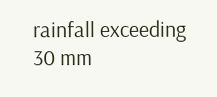rainfall exceeding 30 mm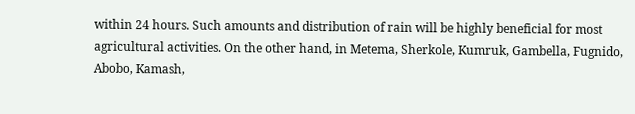within 24 hours. Such amounts and distribution of rain will be highly beneficial for most agricultural activities. On the other hand, in Metema, Sherkole, Kumruk, Gambella, Fugnido, Abobo, Kamash,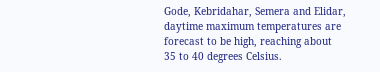Gode, Kebridahar, Semera and Elidar, daytime maximum temperatures are forecast to be high, reaching about 35 to 40 degrees Celsius.